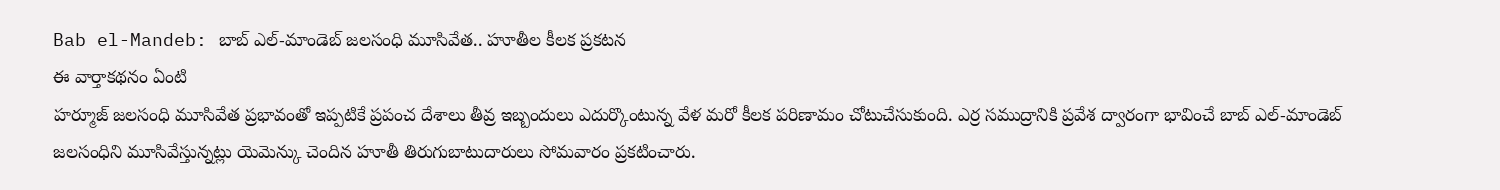Bab el-Mandeb: బాబ్ ఎల్-మాండెబ్ జలసంధి మూసివేత.. హూతీల కీలక ప్రకటన
ఈ వార్తాకథనం ఏంటి
హర్మూజ్ జలసంధి మూసివేత ప్రభావంతో ఇప్పటికే ప్రపంచ దేశాలు తీవ్ర ఇబ్బందులు ఎదుర్కొంటున్న వేళ మరో కీలక పరిణామం చోటుచేసుకుంది. ఎర్ర సముద్రానికి ప్రవేశ ద్వారంగా భావించే బాబ్ ఎల్-మాండెబ్ జలసంధిని మూసివేస్తున్నట్లు యెమెన్కు చెందిన హూతీ తిరుగుబాటుదారులు సోమవారం ప్రకటించారు.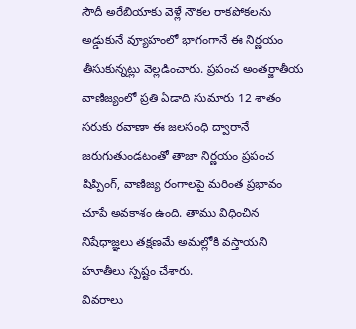సౌదీ అరేబియాకు వెళ్లే నౌకల రాకపోకలను అడ్డుకునే వ్యూహంలో భాగంగానే ఈ నిర్ణయం తీసుకున్నట్లు వెల్లడించారు. ప్రపంచ అంతర్జాతీయ వాణిజ్యంలో ప్రతి ఏడాది సుమారు 12 శాతం సరుకు రవాణా ఈ జలసంధి ద్వారానే జరుగుతుండటంతో తాజా నిర్ణయం ప్రపంచ షిప్పింగ్, వాణిజ్య రంగాలపై మరింత ప్రభావం చూపే అవకాశం ఉంది. తాము విధించిన నిషేధాజ్ఞలు తక్షణమే అమల్లోకి వస్తాయని హూతీలు స్పష్టం చేశారు.
వివరాలు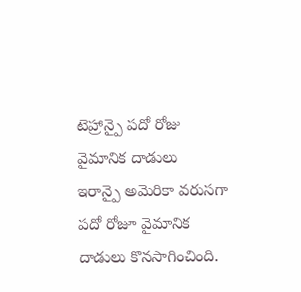టెహ్రాన్పై పదో రోజు వైమానిక దాడులు
ఇరాన్పై అమెరికా వరుసగా పదో రోజూ వైమానిక దాడులు కొనసాగించింది.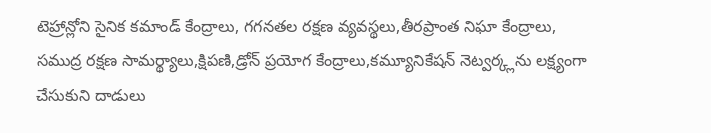టెహ్రాన్లోని సైనిక కమాండ్ కేంద్రాలు, గగనతల రక్షణ వ్యవస్థలు,తీరప్రాంత నిఘా కేంద్రాలు, సముద్ర రక్షణ సామర్థ్యాలు,క్షిపణి,డ్రోన్ ప్రయోగ కేంద్రాలు,కమ్యూనికేషన్ నెట్వర్క్లను లక్ష్యంగా చేసుకుని దాడులు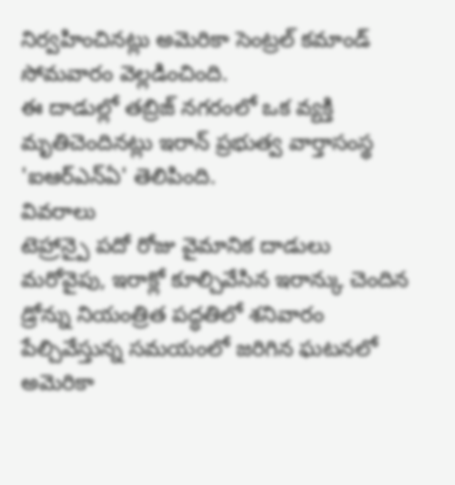నిర్వహించినట్లు అమెరికా సెంట్రల్ కమాండ్ సోమవారం వెల్లడించింది.
ఈ దాడుల్లో తబ్రిజ్ నగరంలో ఒక వ్యక్తి మృతిచెందినట్లు ఇరాన్ ప్రభుత్వ వార్తాసంస్థ 'ఐఆర్ఎన్ఏ' తెలిపింది.
వివరాలు
టెహ్రాన్పై పదో రోజు వైమానిక దాడులు
మరోవైపు, ఇరాక్లో కూల్చివేసిన ఇరాన్కు చెందిన డ్రోన్ను నియంత్రిత పద్ధతిలో శనివారం పేల్చివేస్తున్న సమయంలో జరిగిన ఘటనలో అమెరికా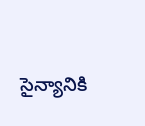సైన్యానికి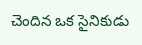చెందిన ఒక సైనికుడు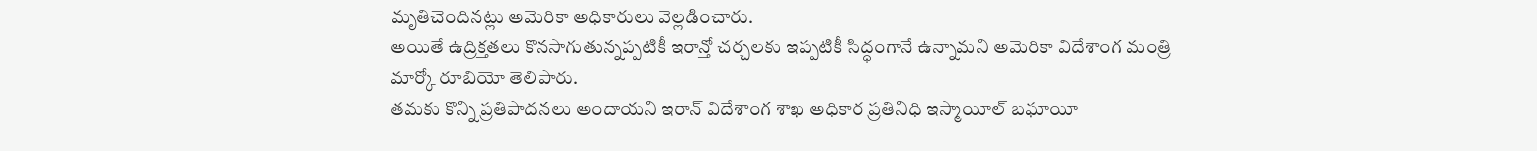మృతిచెందినట్లు అమెరికా అధికారులు వెల్లడించారు.
అయితే ఉద్రిక్తతలు కొనసాగుతున్నప్పటికీ ఇరాన్తో చర్చలకు ఇప్పటికీ సిద్ధంగానే ఉన్నామని అమెరికా విదేశాంగ మంత్రి మార్కో రూబియో తెలిపారు.
తమకు కొన్ని ప్రతిపాదనలు అందాయని ఇరాన్ విదేశాంగ శాఖ అధికార ప్రతినిధి ఇస్మాయీల్ బఘాయీ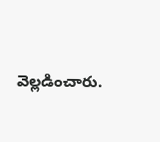వెల్లడించారు.